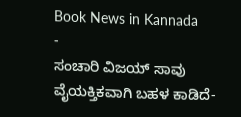Book News in Kannada
-
ಸಂಚಾರಿ ವಿಜಯ್ ಸಾವು ವೈಯಕ್ತಿಕವಾಗಿ ಬಹಳ ಕಾಡಿದೆ-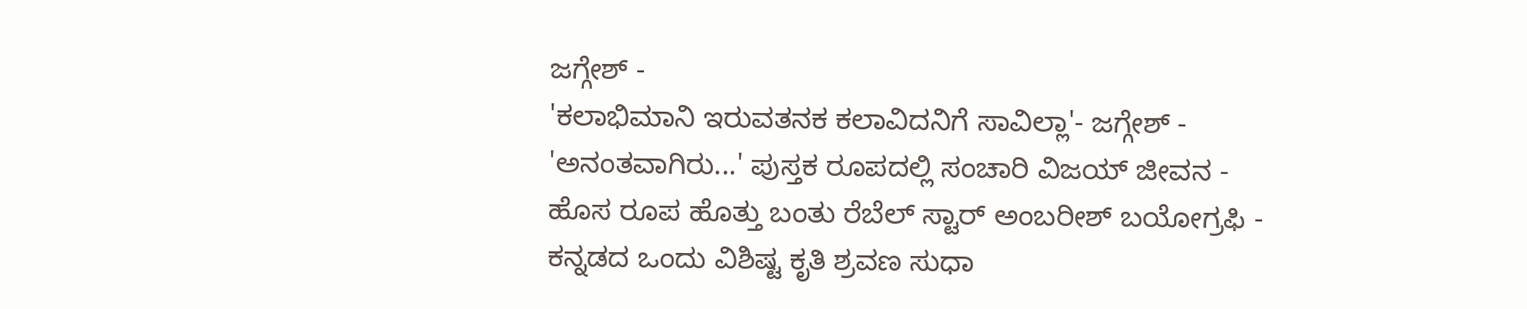ಜಗ್ಗೇಶ್ -
'ಕಲಾಭಿಮಾನಿ ಇರುವತನಕ ಕಲಾವಿದನಿಗೆ ಸಾವಿಲ್ಲಾ'- ಜಗ್ಗೇಶ್ -
'ಅನಂತವಾಗಿರು...' ಪುಸ್ತಕ ರೂಪದಲ್ಲಿ ಸಂಚಾರಿ ವಿಜಯ್ ಜೀವನ -
ಹೊಸ ರೂಪ ಹೊತ್ತು ಬಂತು ರೆಬೆಲ್ ಸ್ಟಾರ್ ಅಂಬರೀಶ್ ಬಯೋಗ್ರಫಿ -
ಕನ್ನಡದ ಒಂದು ವಿಶಿಷ್ಟ ಕೃತಿ ಶ್ರವಣ ಸುಧಾ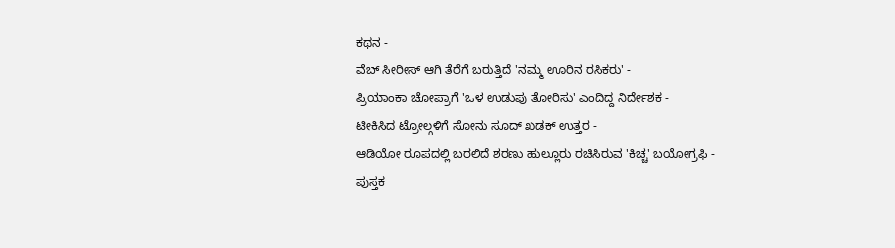ಕಥನ -
ವೆಬ್ ಸೀರೀಸ್ ಆಗಿ ತೆರೆಗೆ ಬರುತ್ತಿದೆ 'ನಮ್ಮ ಊರಿನ ರಸಿಕರು' -
ಪ್ರಿಯಾಂಕಾ ಚೋಪ್ರಾಗೆ 'ಒಳ ಉಡುಪು ತೋರಿಸು' ಎಂದಿದ್ದ ನಿರ್ದೇಶಕ -
ಟೀಕಿಸಿದ ಟ್ರೋಲ್ಗಳಿಗೆ ಸೋನು ಸೂದ್ ಖಡಕ್ ಉತ್ತರ -
ಆಡಿಯೋ ರೂಪದಲ್ಲಿ ಬರಲಿದೆ ಶರಣು ಹುಲ್ಲೂರು ರಚಿಸಿರುವ 'ಕಿಚ್ಚ' ಬಯೋಗ್ರಫಿ -
ಪುಸ್ತಕ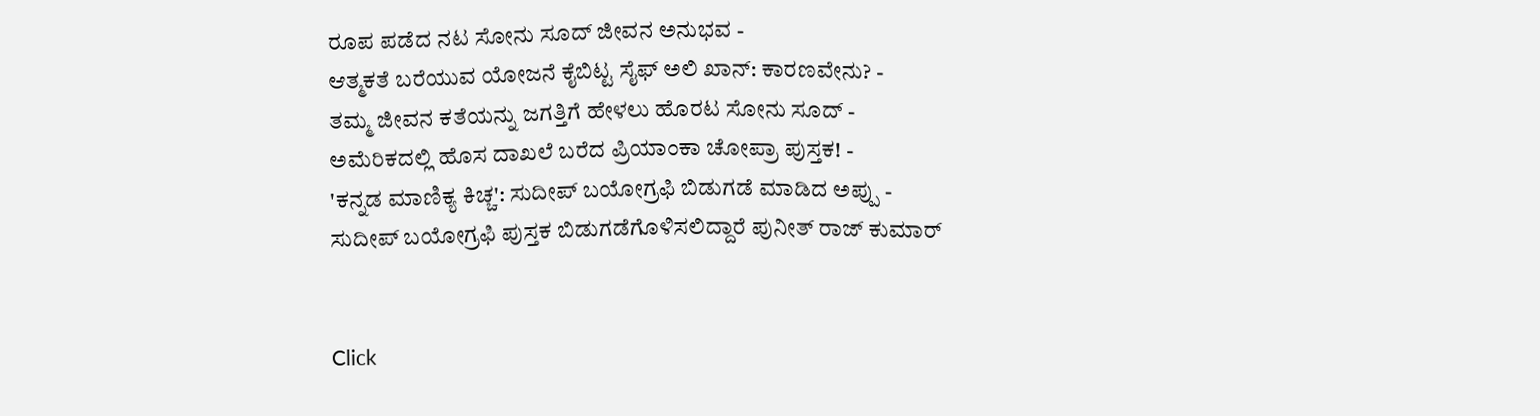ರೂಪ ಪಡೆದ ನಟ ಸೋನು ಸೂದ್ ಜೀವನ ಅನುಭವ -
ಆತ್ಮಕತೆ ಬರೆಯುವ ಯೋಜನೆ ಕೈಬಿಟ್ಟ ಸೈಫ್ ಅಲಿ ಖಾನ್: ಕಾರಣವೇನು? -
ತಮ್ಮ ಜೀವನ ಕತೆಯನ್ನು ಜಗತ್ತಿಗೆ ಹೇಳಲು ಹೊರಟ ಸೋನು ಸೂದ್ -
ಅಮೆರಿಕದಲ್ಲಿ ಹೊಸ ದಾಖಲೆ ಬರೆದ ಪ್ರಿಯಾಂಕಾ ಚೋಪ್ರಾ ಪುಸ್ತಕ! -
'ಕನ್ನಡ ಮಾಣಿಕ್ಯ ಕಿಚ್ಚ': ಸುದೀಪ್ ಬಯೋಗ್ರಫಿ ಬಿಡುಗಡೆ ಮಾಡಿದ ಅಪ್ಪು -
ಸುದೀಪ್ ಬಯೋಗ್ರಫಿ ಪುಸ್ತಕ ಬಿಡುಗಡೆಗೊಳಿಸಲಿದ್ದಾರೆ ಪುನೀತ್ ರಾಜ್ ಕುಮಾರ್


Click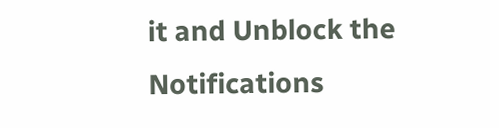it and Unblock the Notifications